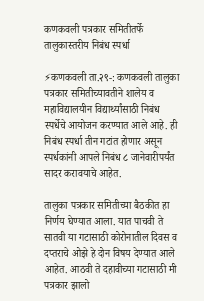कणकवली पत्रकार समितीतर्फे तालुकास्तरीय निबंध स्पर्धा

⚡कणकवली ता.२९-: कणकवली तालुका पत्रकार समितीच्यावतीने शालेय व महाविद्यालयीन विद्यार्थ्यांसाठी निबंध स्पर्धेचे आयोजन करण्यात आले आहे. ही निबंध स्पर्धा तीन गटांत होणार असून स्पर्धकांनी आपले निबंध ८ जानेवारीपर्यंत सादर करावयाचे आहेत.

तालुका पत्रकार समितीच्या बैठकीत हा निर्णय घेण्यात आला. यात पाचवी ते सातवी या गटासाठी कोरोनातील दिवस व दप्तराचे ओझे हे दोन विषय देण्यात आले आहेत. आठवी ते दहावीच्या गटासाठी मी पत्रकार झालो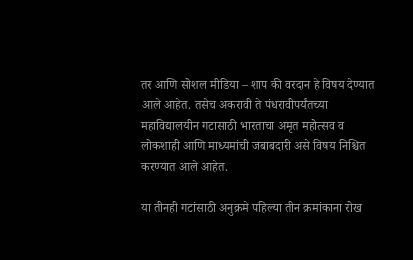तर आणि सोशल मीडिया – शाप की वरदान हे विषय देण्यात आले आहेत. तसेच अकरावी ते पंधरावीपर्यंतच्या महाविद्यालयीन गटासाठी भारताचा अमृत महोत्सव व लोकशाही आणि माध्यमांची जबाबदारी असे विषय निश्चित करण्यात आले आहेत.

या तीनही गटांसाठी अनुक्रमे पहिल्या तीन क्रमांकाना रोख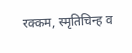रक्कम, स्मृतिचिन्ह व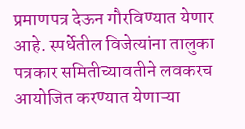प्रमाणपत्र देऊन गौरविण्यात येणार आहे. स्पर्धेतील विजेत्यांना तालुका पत्रकार समितीच्यावतीने लवकरच आयोजित करण्यात येणाऱ्या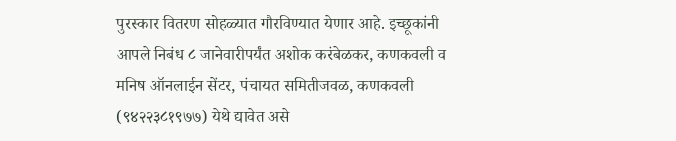पुरस्कार वितरण सोहळ्यात गौरविण्यात येणार आहे. इच्छूकांनी आपले निबंध ८ जानेवारीपर्यंत अशोक करंबेळकर, कणकवली व मनिष ऑनलाईन सेंटर, पंचायत समितीजवळ, कणकवली (९४२२३८१९७७) येथे द्यावेत असे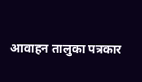आवाहन तालुका पत्रकार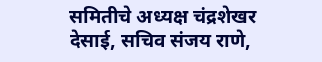समितीचे अध्यक्ष चंद्रशेखर देसाई, सचिव संजय राणे,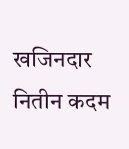खजिनदार नितीन कदम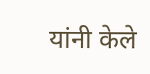यांनी केले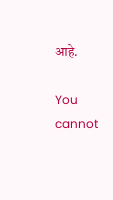आहे.

You cannot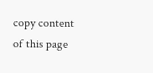copy content of this page